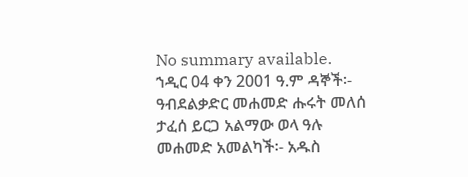No summary available.
ኀዲር 04 ቀን 2001 ዓ.ም ዳኞች፡- ዓብደልቃድር መሐመድ ሑሩት መለሰ ታፈሰ ይርጋ አልማው ወላ ዓሉ መሐመድ አመልካች፡- አዱስ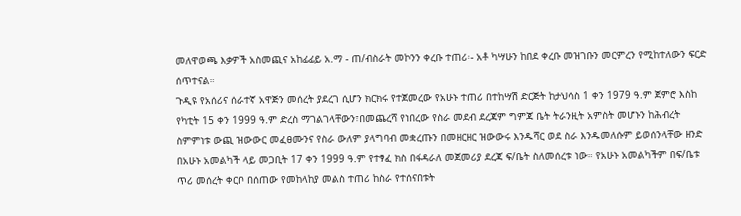መለዋወጫ እቃዎች አስመጪና አከፊፊይ አ.ማ - ጠ/ብስራት መኮንን ቀረቡ ተጠሪ፡- አቶ ካሣሁን ከበደ ቀረቡ መዝገቡን መርምረን የሚከተለውን ፍርድ ሰጥተናል።
ጉዲዩ የአሰሪና ሰራተኛ አዋጅን መሰረት ያደረገ ሲሆን ክርክሩ የተጀመረው የአሁኑ ተጠሪ በተከሣሽ ድርጅት ከታህሳስ 1 ቀን 1979 ዓ.ም ጀምሮ እስከ የካቲት 15 ቀን 1999 ዓ.ም ድረስ ማገልገላቸውን፣በመጨረሻ የነበረው የስራ መደብ ደረጃም ግምጃ ቤት ትራንዚት አምስት መሆኑን ከሕብረት ስምምነቱ ውጪ ዝውውር መፈፀሙንና የስራ ውለም ያላግባብ መቋረጡን በመዘርዘር ዝውውሩ እንዱሻር ወደ ስራ እንዱመለሱም ይወሰንላቸው ዘንድ በአሁኑ አመልካች ላይ መጋቢት 17 ቀን 1999 ዓ.ም የተፃፈ ክስ በፋዳራለ መጀመሪያ ደረጃ ፍ/ቤት ስለመሰረቱ ነው። የአሁኑ አመልካችም በፍ/ቤቱ ጥሪ መሰረት ቀርቦ በሰጠው የመከላከያ መልስ ተጠሪ ከስራ የተሰናበቱት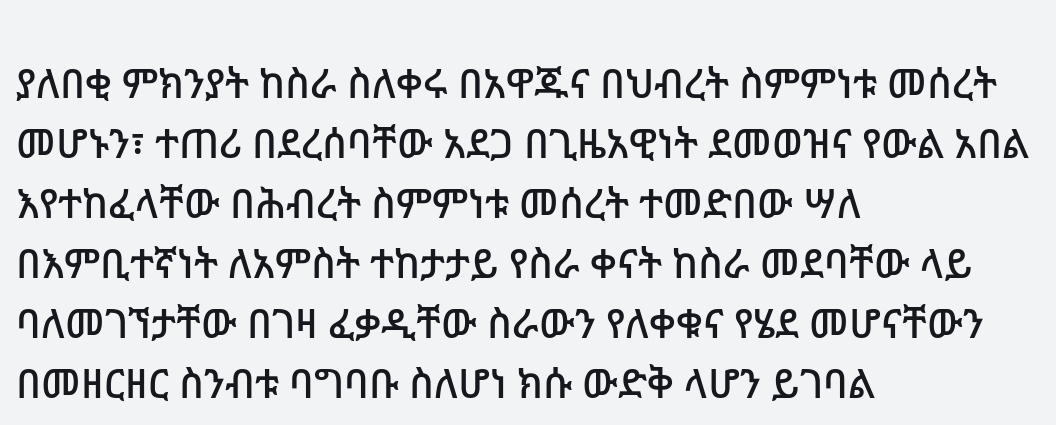ያለበቂ ምክንያት ከስራ ስለቀሩ በአዋጁና በህብረት ስምምነቱ መሰረት መሆኑን፣ ተጠሪ በደረሰባቸው አደጋ በጊዜአዊነት ደመወዝና የውል አበል እየተከፈላቸው በሕብረት ስምምነቱ መሰረት ተመድበው ሣለ በእምቢተኛነት ለአምስት ተከታታይ የስራ ቀናት ከስራ መደባቸው ላይ ባለመገኘታቸው በገዛ ፈቃዲቸው ስራውን የለቀቁና የሄደ መሆናቸውን በመዘርዘር ስንብቱ ባግባቡ ስለሆነ ክሱ ውድቅ ላሆን ይገባል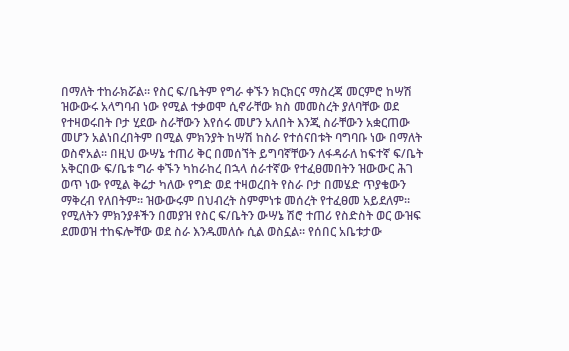በማለት ተከራክሯል። የስር ፍ/ቤትም የግራ ቀኙን ክርክርና ማስረጃ መርምሮ ከሣሽ ዝውውሩ አላግባብ ነው የሚል ተቃወሞ ሲኖራቸው ክስ መመስረት ያለባቸው ወደ የተዛወሩበት ቦታ ሂደው ስራቸውን እየሰሩ መሆን አለበት እንጂ ስራቸውን አቋርጠው መሆን አልነበረበትም በሚል ምክንያት ከሣሽ ከስራ የተሰናበቱት ባግባቡ ነው በማለት ወስኖአል። በዚህ ውሣኔ ተጠሪ ቅር በመሰኘት ይግባኛቸውን ለፋዳራለ ከፍተኛ ፍ/ቤት አቅርበው ፍ/ቤቱ ግራ ቀኙን ካከራከረ በኋላ ሰራተኛው የተፈፀመበትን ዝውውር ሕገ ወጥ ነው የሚል ቅሬታ ካለው የግድ ወደ ተዛወረበት የስራ ቦታ በመሄድ ጥያቄውን ማቅረብ የለበትም። ዝውውሩም በህብረት ስምምነቱ መሰረት የተፈፀመ አይደለም። የሚለትን ምክንያቶችን በመያዝ የስር ፍ/ቤትን ውሣኔ ሽሮ ተጠሪ የስድስት ወር ውዝፍ ደመወዝ ተከፍሎቸው ወደ ስራ እንዱመለሱ ሲል ወስኗል። የሰበር አቤቱታው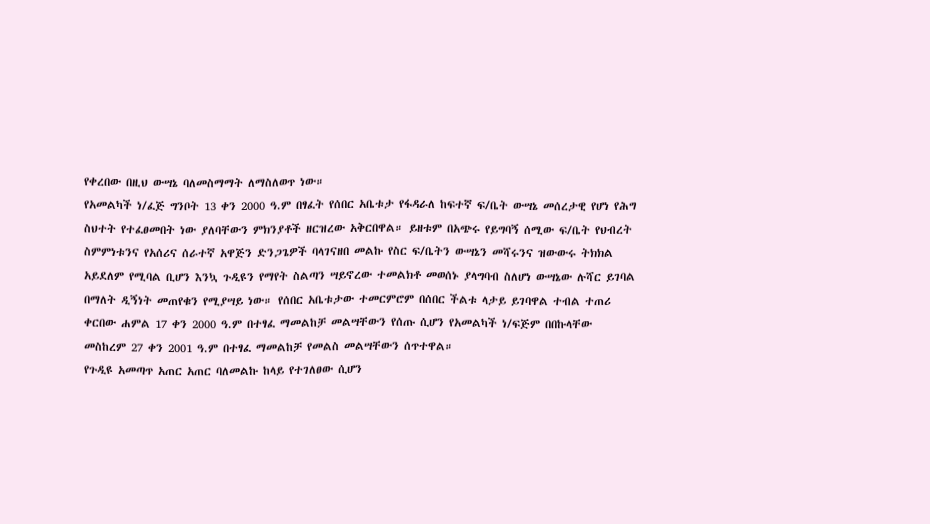የቀረበው በዚህ ውሣኔ ባለመስማማት ለማስለወጥ ነው።
የአመልካች ነ/ፈጅ ግንቦት 13 ቀን 2000 ዓ.ም በፃፈት የሰበር አቤቱታ የፋዳራለ ከፍተኛ ፍ/ቤት ውሣኔ መሰረታዊ የሆነ የሕግ ስህተት የተፈፀመበት ነው ያለባቸውን ምክንያቶች ዘርዝረው አቅርበዋል። ይዘቱም በአጭሩ የይግባኝ ሰሚው ፍ/ቤት የህብረት ስምምነቱንና የአሰሪና ሰራተኛ አዋጅን ድንጋጌዎች ባላገናዘበ መልኩ የስር ፍ/ቤትን ውሣኔን መሻሩንና ዝውውሩ ትክክል አይደለም የሚባል ቢሆን እንኳ ጉዲዩን የማየት ስልጣን ሣይኖረው ተመልክቶ መወሰኑ ያላግባብ ስለሆነ ውሣኔው ሉሻር ይገባል በማለት ዲኝነት መጠየቁን የሚያሣይ ነው። የሰበር አቤቱታው ተመርምሮም በሰበር ችልቱ ላታይ ይገባዋል ተብል ተጠሪ ቀርበው ሐምል 17 ቀን 2000 ዓ.ም በተፃፈ ማመልከቻ መልሣቸውን የሰጡ ሲሆን የአመልካች ነ/ፍጅም በበኩላቸው መስከረም 27 ቀን 2001 ዓ.ም በተፃፈ ማመልከቻ የመልስ መልሣቸውን ሰጥተዋል።
የጉዲዩ አመጣጥ አጠር አጠር ባለመልኩ ከላይ የተገለፀው ሲሆን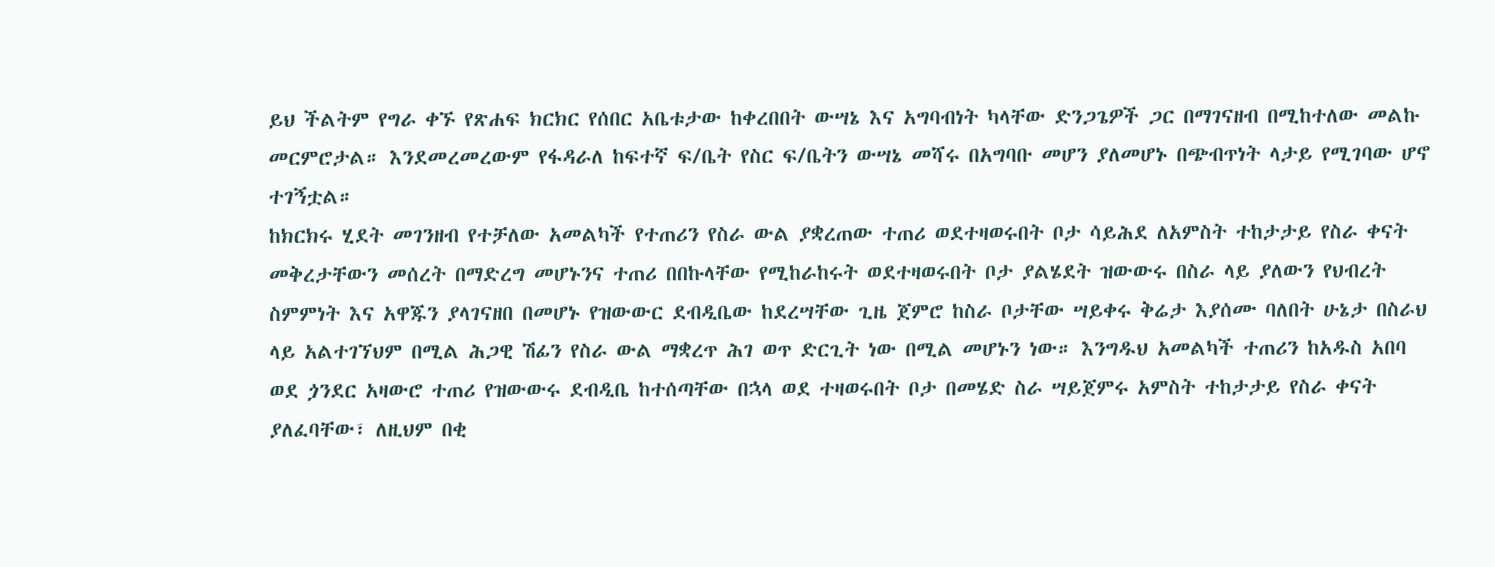ይህ ችልትም የግራ ቀኙ የጽሐፍ ክርክር የሰበር አቤቱታው ከቀረበበት ውሣኔ እና አግባብነት ካላቸው ድንጋጌዎች ጋር በማገናዘብ በሚከተለው መልኩ መርምሮታል። እንደመረመረውም የፋዳራለ ከፍተኛ ፍ/ቤት የስር ፍ/ቤትን ውሣኔ መሻሩ በአግባቡ መሆን ያለመሆኑ በጭብጥነት ላታይ የሚገባው ሆኖ ተገኝቷል።
ከክርክሩ ሂደት መገንዘብ የተቻለው አመልካች የተጠሪን የስራ ውል ያቋረጠው ተጠሪ ወደተዛወሩበት ቦታ ሳይሕደ ለአምስት ተከታታይ የስራ ቀናት መቅረታቸውን መሰረት በማድረግ መሆኑንና ተጠሪ በበኩላቸው የሚከራከሩት ወደተዛወሩበት ቦታ ያልሄደት ዝውውሩ በስራ ላይ ያለውን የህብረት ስምምነት እና አዋጁን ያላገናዘበ በመሆኑ የዝውውር ደብዲቤው ከደረሣቸው ጊዜ ጀምሮ ከስራ ቦታቸው ሣይቀሩ ቅሬታ እያሰሙ ባለበት ሁኔታ በስራህ ላይ አልተገኘህም በሚል ሕጋዊ ሽፊን የስራ ውል ማቋረጥ ሕገ ወጥ ድርጊት ነው በሚል መሆኑን ነው። እንግዱህ አመልካች ተጠሪን ከአዱስ አበባ ወደ ጏንደር አዛውሮ ተጠሪ የዝውውሩ ደብዲቤ ከተሰጣቸው በኋላ ወደ ተዛወሩበት ቦታ በመሄድ ስራ ሣይጀምሩ አምስት ተከታታይ የስራ ቀናት ያለፈባቸው፣ ለዚህም በቂ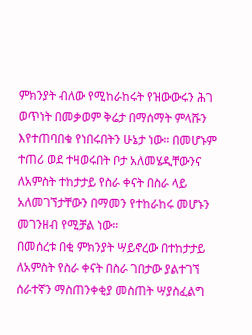ምክንያት ብለው የሚከራከሩት የዝውውሩን ሕገ ወጥነት በመቃወም ቅሬታ በማሰማት ምላሹን እየተጠባበቁ የነበሩበትን ሁኔታ ነው። በመሆኑም ተጠሪ ወደ ተዛወሩበት ቦታ አለመሄዲቸውንና ለአምስት ተከታታይ የስራ ቀናት በስራ ላይ አለመገኘታቸውን በማመን የተከራከሩ መሆኑን መገንዘብ የሚቻል ነው።
በመሰረቱ በቂ ምክንያት ሣይኖረው በተከታታይ ለአምስት የስራ ቀናት በስራ ገበታው ያልተገኘ ሰራተኛን ማስጠንቀቂያ መስጠት ሣያስፈልግ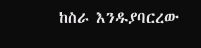ከስራ እንዱያባርረው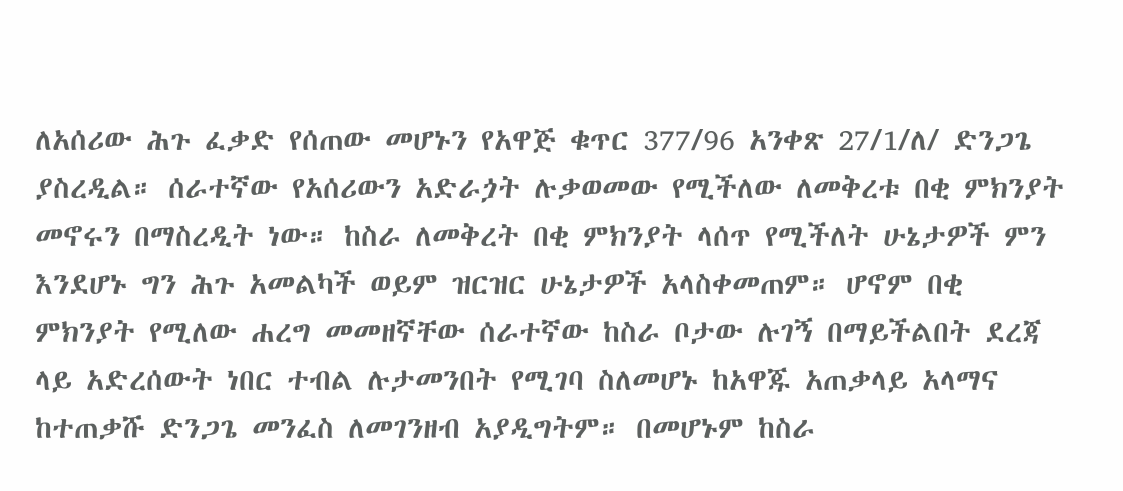ለአሰሪው ሕጉ ፈቃድ የሰጠው መሆኑን የአዋጅ ቁጥር 377/96 አንቀጽ 27/1/ለ/ ድንጋጌ ያስረዲል። ሰራተኛው የአሰሪውን አድራጏት ሉቃወመው የሚችለው ለመቅረቱ በቂ ምክንያት መኖሩን በማስረዲት ነው። ከስራ ለመቅረት በቂ ምክንያት ላሰጥ የሚችለት ሁኔታዎች ምን እንደሆኑ ግን ሕጉ አመልካች ወይም ዝርዝር ሁኔታዎች አላስቀመጠም። ሆኖም በቂ ምክንያት የሚለው ሐረግ መመዘኛቸው ሰራተኛው ከስራ ቦታው ሉገኝ በማይችልበት ደረጃ ላይ አድረሰውት ነበር ተብል ሉታመንበት የሚገባ ስለመሆኑ ከአዋጁ አጠቃላይ አላማና ከተጠቃሹ ድንጋጌ መንፈስ ለመገንዘብ አያዲግትም። በመሆኑም ከስራ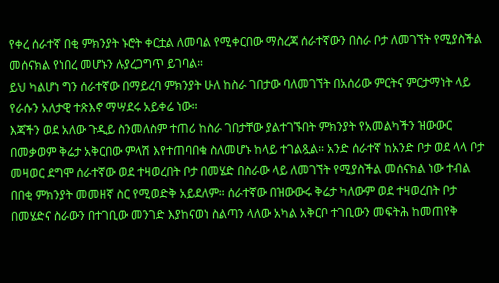የቀረ ሰራተኛ በቂ ምክንያት ኑሮት ቀርቷል ለመባል የሚቀርበው ማስረጃ ሰራተኛውን በስራ ቦታ ለመገኘት የሚያስችል መሰናክል የነበረ መሆኑን ሉያረጋግጥ ይገባል።
ይህ ካልሆነ ግን ሰራተኛው በማይረባ ምክንያት ሁለ ከስራ ገበታው ባለመገኘት በአሰሪው ምርትና ምርታማነት ላይ የራሱን አለታዊ ተጽእኖ ማሣደሩ አይቀሬ ነው።
እጃችን ወደ አለው ጉዲይ ስንመለስም ተጠሪ ከስራ ገበታቸው ያልተገኙበት ምክንያት የአመልካችን ዝውውር በመቃወም ቅሬታ አቅርበው ምላሽ እየተጠባበቁ ስለመሆኑ ከላይ ተገልጿል። አንድ ሰራተኛ ከአንድ ቦታ ወደ ላላ ቦታ መዛወር ደግሞ ሰራተኛው ወደ ተዛወረበት ቦታ በመሄድ በስራው ላይ ለመገኘት የሚያስችል መሰናክል ነው ተብል በበቂ ምክንያት መመዘኛ ስር የሚወድቅ አይደለም። ሰራተኛው በዝውውሩ ቅሬታ ካለውም ወደ ተዛወረበት ቦታ በመሄድና ስራውን በተገቢው መንገድ እያከናወነ ስልጣን ላለው አካል አቅርቦ ተገቢውን መፍትሕ ከመጠየቅ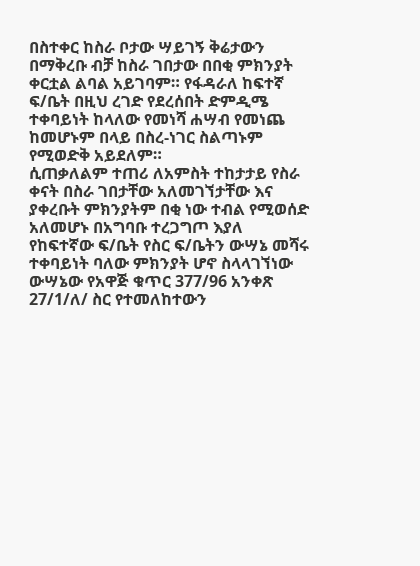በስተቀር ከስራ ቦታው ሣይገኝ ቅሬታውን በማቅረቡ ብቻ ከስራ ገበታው በበቂ ምክንያት ቀርቷል ልባል አይገባም። የፋዳራለ ከፍተኛ ፍ/ቤት በዚህ ረገድ የደረሰበት ድምዲሜ ተቀባይነት ከላለው የመነሻ ሐሣብ የመነጨ ከመሆኑም በላይ በስረ-ነገር ስልጣኑም የሚወድቅ አይደለም።
ሲጠቃለልም ተጠሪ ለአምስት ተከታታይ የስራ ቀናት በስራ ገበታቸው አለመገኘታቸው እና ያቀረቡት ምክንያትም በቂ ነው ተብል የሚወሰድ አለመሆኑ በአግባቡ ተረጋግጦ እያለ የከፍተኛው ፍ/ቤት የስር ፍ/ቤትን ውሣኔ መሻሩ ተቀባይነት ባለው ምክንያት ሆኖ ስላላገኘነው ውሣኔው የአዋጅ ቁጥር 377/96 አንቀጽ 27/1/ለ/ ስር የተመለከተውን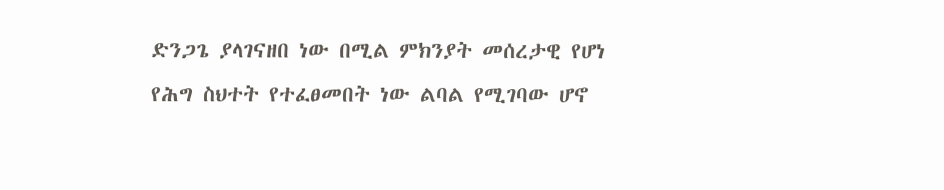ድንጋጌ ያላገናዘበ ነው በሚል ምክንያት መሰረታዊ የሆነ የሕግ ስህተት የተፈፀመበት ነው ልባል የሚገባው ሆኖ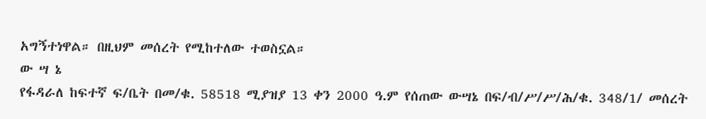አግኝተነዋል። በዚህም መሰረት የሚከተለው ተወስኗል።
ው ሣ ኔ
የፋዳራለ ከፍተኛ ፍ/ቤት በመ/ቁ. 58518 ሚያዝያ 13 ቀን 2000 ዓ.ም የሰጠው ውሣኔ በፍ/ብ/ሥ/ሥ/ሕ/ቁ. 348/1/ መሰረት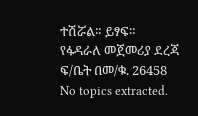ተሽሯል። ይፃፍ።
የፋዳራለ መጀመሪያ ደረጃ ፍ/ቤት በመ/ቁ. 26458
No topics extracted.